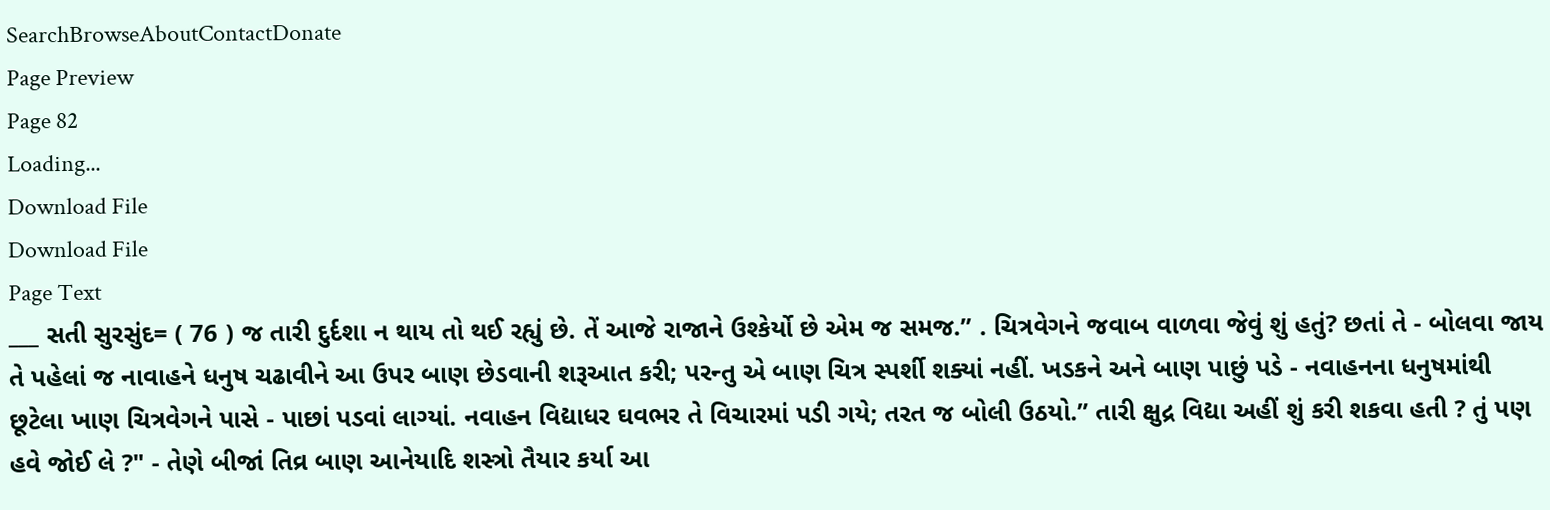SearchBrowseAboutContactDonate
Page Preview
Page 82
Loading...
Download File
Download File
Page Text
___ સતી સુરસુંદ= ( 76 ) જ તારી દુર્દશા ન થાય તો થઈ રહ્યું છે. તેં આજે રાજાને ઉશ્કેર્યો છે એમ જ સમજ.” . ચિત્રવેગને જવાબ વાળવા જેવું શું હતું? છતાં તે - બોલવા જાય તે પહેલાં જ નાવાહને ધનુષ ચઢાવીને આ ઉપર બાણ છેડવાની શરૂઆત કરી; પરન્તુ એ બાણ ચિત્ર સ્પર્શી શક્યાં નહીં. ખડકને અને બાણ પાછું પડે - નવાહનના ધનુષમાંથી છૂટેલા ખાણ ચિત્રવેગને પાસે - પાછાં પડવાં લાગ્યાં. નવાહન વિદ્યાધર ઘવભર તે વિચારમાં પડી ગયે; તરત જ બોલી ઉઠયો.” તારી ક્ષુદ્ર વિદ્યા અહીં શું કરી શકવા હતી ? તું પણ હવે જોઈ લે ?" - તેણે બીજાં તિવ્ર બાણ આનેયાદિ શસ્ત્રો તૈયાર કર્યા આ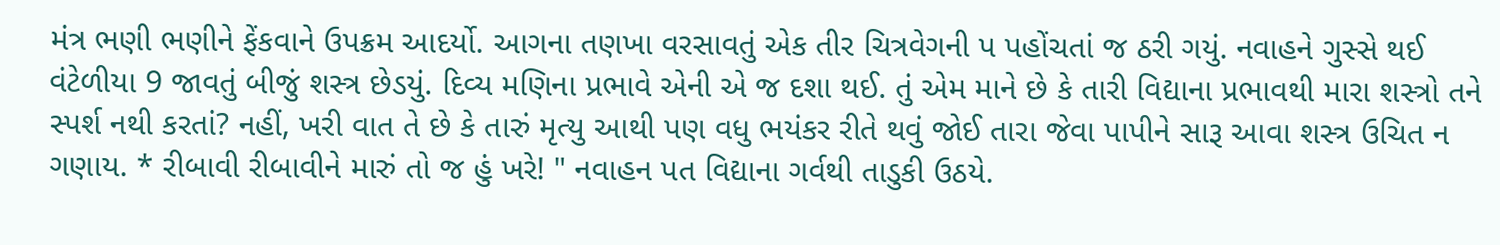મંત્ર ભણી ભણીને ફેંકવાને ઉપક્રમ આદર્યો. આગના તણખા વરસાવતું એક તીર ચિત્રવેગની પ પહોંચતાં જ ઠરી ગયું. નવાહને ગુસ્સે થઈ વંટેળીયા 9 જાવતું બીજું શસ્ત્ર છેડયું. દિવ્ય મણિના પ્રભાવે એની એ જ દશા થઈ. તું એમ માને છે કે તારી વિદ્યાના પ્રભાવથી મારા શસ્ત્રો તને સ્પર્શ નથી કરતાં? નહીં, ખરી વાત તે છે કે તારું મૃત્યુ આથી પણ વધુ ભયંકર રીતે થવું જોઈ તારા જેવા પાપીને સારૂ આવા શસ્ત્ર ઉચિત ન ગણાય. * રીબાવી રીબાવીને મારું તો જ હું ખરે! " નવાહન પત વિદ્યાના ગર્વથી તાડુકી ઉઠયે.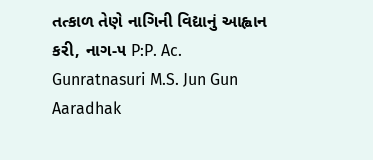તત્કાળ તેણે નાગિની વિદ્યાનું આહ્વાન કરી, નાગ-૫ P:P. Ac. Gunratnasuri M.S. Jun Gun Aaradhak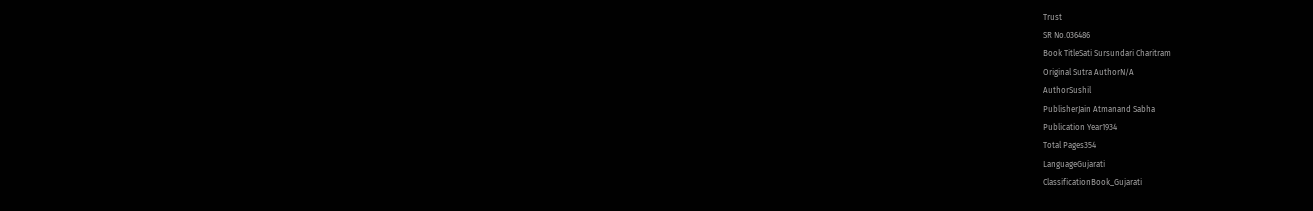Trust
SR No.036486
Book TitleSati Sursundari Charitram
Original Sutra AuthorN/A
AuthorSushil
PublisherJain Atmanand Sabha
Publication Year1934
Total Pages354
LanguageGujarati
ClassificationBook_Gujarati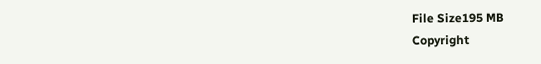File Size195 MB
Copyright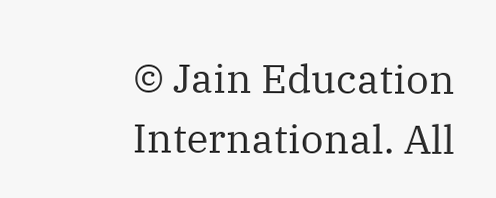© Jain Education International. All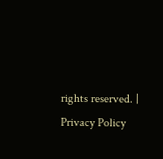rights reserved. | Privacy Policy